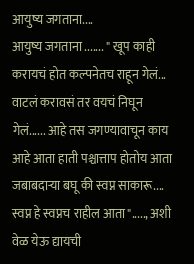आयुष्य जगताना....
आयुष्य जगताना ....... " खूप काही करायचं होत कल्पनेतच राहून गेलं... वाटलं करावसं तर वयचं निघून गेलं...... आहे तस जगण्यावाचून काय आहे आता हाती पश्चात्ताप होतोय आता जबाबदाऱ्या बघू की स्वप्न साकारू.... स्वप्न हे स्वप्नच राहील आता"....., अशी वेळ येऊ द्यायची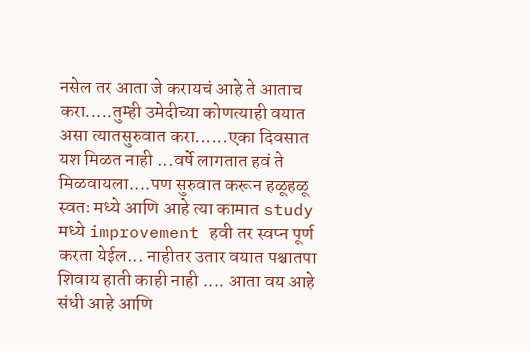नसेल तर आता जे करायचं आहे ते आताच करा.....तुम्ही उमेदीच्या कोणत्याही वयात असा त्यातसुरुवात करा......एका दिवसात यश मिळत नाही ...वर्षे लागतात हवं ते मिळवायला....पण सुरुवात करून हळूहळू स्वतः मध्ये आणि आहे त्या कामात study मध्ये improvement हवी तर स्वप्न पूर्ण करता येईल... नाहीतर उतार वयात पश्चातपा शिवाय हाती काही नाही .... आता वय आहे संधी आहे आणि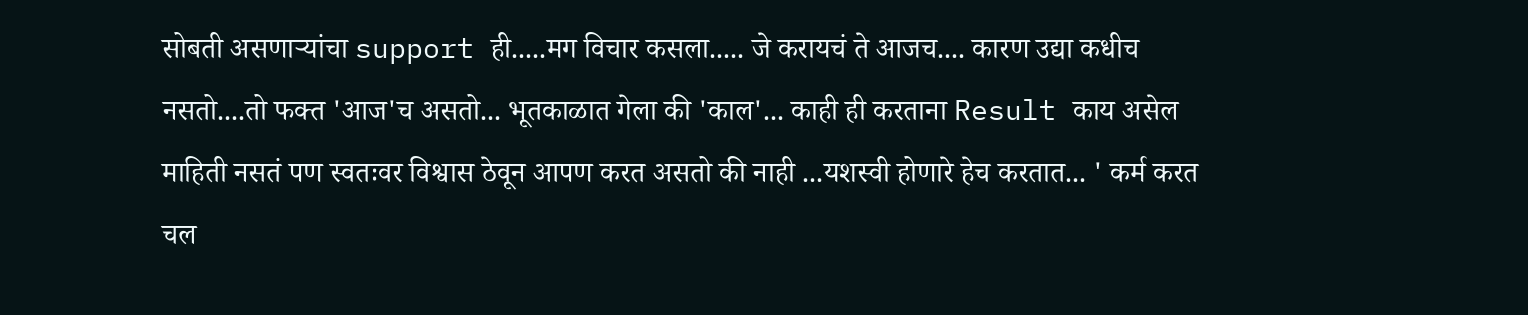सोबती असणाऱ्यांचा support ही.....मग विचार कसला..... जे करायचं ते आजच.... कारण उद्या कधीच नसतो....तो फक्त 'आज'च असतो... भूतकाळात गेला की 'काल'... काही ही करताना Result काय असेल माहिती नसतं पण स्वतःवर विश्वास ठेवून आपण करत असतो की नाही ...यशस्वी होणारे हेच करतात... ' कर्म करत चल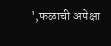',फळाची अपेक्षा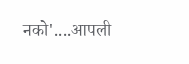नको'....आपली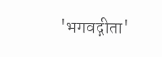'भगवद्गीता'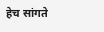हेच सांगते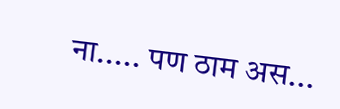ना..... पण ठाम अस...